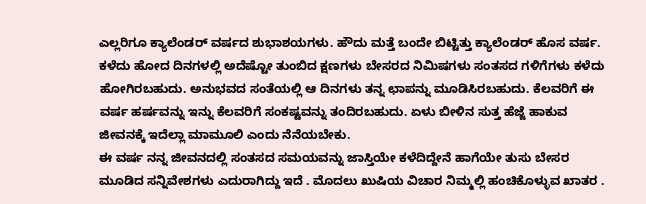ಎಲ್ಲರಿಗೂ ಕ್ಯಾಲೆಂಡರ್ ವರ್ಷದ ಶುಭಾಶಯಗಳು. ಹೌದು ಮತ್ತೆ ಬಂದೇ ಬಿಟ್ಟಿತ್ತು ಕ್ಯಾಲೆಂಡರ್ ಹೊಸ ವರ್ಷ. ಕಳೆದು ಹೋದ ದಿನಗಳಲ್ಲಿ ಅದೆಷ್ಟೋ ತುಂಬಿದ ಕ್ಷಣಗಳು ಬೇಸರದ ನಿಮಿಷಗಳು ಸಂತಸದ ಗಳಿಗೆಗಳು ಕಳೆದು ಹೋಗಿರಬಹುದು. ಅನುಭವದ ಸಂತೆಯಲ್ಲಿ ಆ ದಿನಗಳು ತನ್ನ ಛಾಪನ್ನು ಮೂಡಿಸಿರಬಹುದು. ಕೆಲವರಿಗೆ ಈ ವರ್ಷ ಹರ್ಷವನ್ನು ಇನ್ನು ಕೆಲವರಿಗೆ ಸಂಕಷ್ಟವನ್ನು ತಂದಿರಬಹುದು. ಏಳು ಬೀಳಿನ ಸುತ್ತ ಹೆಜ್ಜೆ ಹಾಕುವ ಜೀವನಕ್ಕೆ ಇದೆಲ್ಲಾ ಮಾಮೂಲಿ ಎಂದು ನೆನೆಯಬೇಕು.
ಈ ವರ್ಷ ನನ್ನ ಜೀವನದಲ್ಲಿ ಸಂತಸದ ಸಮಯವನ್ನು ಜಾಸ್ತಿಯೇ ಕಳೆದಿದ್ದೇನೆ ಹಾಗೆಯೇ ತುಸು ಬೇಸರ ಮೂಡಿದ ಸನ್ನಿವೇಶಗಳು ಎದುರಾಗಿದ್ದು ಇದೆ . ಮೊದಲು ಖುಷಿಯ ವಿಚಾರ ನಿಮ್ಮಲ್ಲಿ ಹಂಚಿಕೊಳ್ಳುವ ಖಾತರ .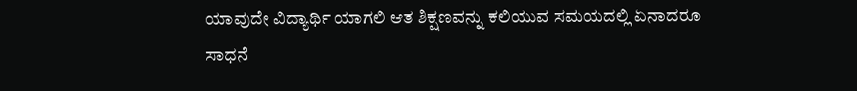ಯಾವುದೇ ವಿದ್ಯಾರ್ಥಿ ಯಾಗಲಿ ಆತ ಶಿಕ್ಷಣವನ್ನು ಕಲಿಯುವ ಸಮಯದಲ್ಲಿ ಏನಾದರೂ ಸಾಧನೆ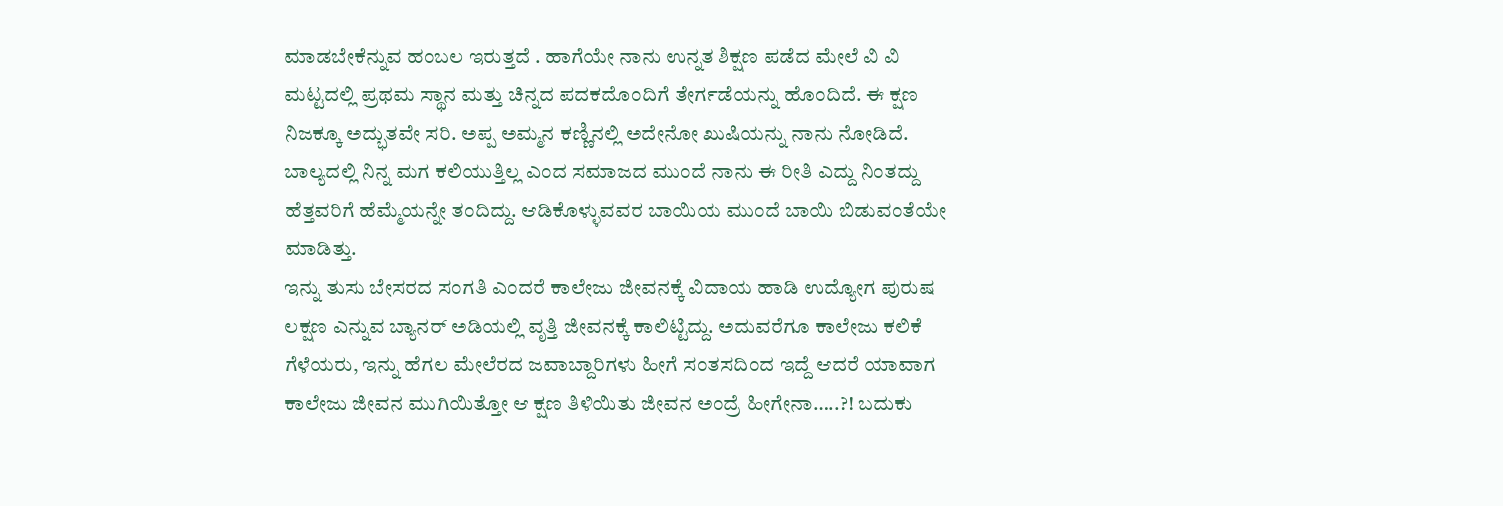ಮಾಡಬೇಕೆನ್ನುವ ಹಂಬಲ ಇರುತ್ತದೆ . ಹಾಗೆಯೇ ನಾನು ಉನ್ನತ ಶಿಕ್ಷಣ ಪಡೆದ ಮೇಲೆ ವಿ ವಿ ಮಟ್ಟದಲ್ಲಿ ಪ್ರಥಮ ಸ್ಥಾನ ಮತ್ತು ಚಿನ್ನದ ಪದಕದೊಂದಿಗೆ ತೇರ್ಗಡೆಯನ್ನು ಹೊಂದಿದೆ. ಈ ಕ್ಷಣ ನಿಜಕ್ಕೂ ಅದ್ಭುತವೇ ಸರಿ. ಅಪ್ಪ ಅಮ್ಮನ ಕಣ್ಣಿನಲ್ಲಿ ಅದೇನೋ ಖುಷಿಯನ್ನು ನಾನು ನೋಡಿದೆ. ಬಾಲ್ಯದಲ್ಲಿ ನಿನ್ನ ಮಗ ಕಲಿಯುತ್ತಿಲ್ಲ ಎಂದ ಸಮಾಜದ ಮುಂದೆ ನಾನು ಈ ರೀತಿ ಎದ್ದು ನಿಂತದ್ದು ಹೆತ್ತವರಿಗೆ ಹೆಮ್ಮೆಯನ್ನೇ ತಂದಿದ್ದು. ಆಡಿಕೊಳ್ಳುವವರ ಬಾಯಿಯ ಮುಂದೆ ಬಾಯಿ ಬಿಡುವಂತೆಯೇ ಮಾಡಿತ್ತು.
ಇನ್ನು ತುಸು ಬೇಸರದ ಸಂಗತಿ ಎಂದರೆ ಕಾಲೇಜು ಜೀವನಕ್ಕೆ ವಿದಾಯ ಹಾಡಿ ಉದ್ಯೋಗ ಪುರುಷ ಲಕ್ಷಣ ಎನ್ನುವ ಬ್ಯಾನರ್ ಅಡಿಯಲ್ಲಿ ವೃತ್ತಿ ಜೀವನಕ್ಕೆ ಕಾಲಿಟ್ಟಿದ್ದು. ಅದುವರೆಗೂ ಕಾಲೇಜು ಕಲಿಕೆ ಗೆಳೆಯರು, ಇನ್ನು ಹೆಗಲ ಮೇಲೆರದ ಜವಾಬ್ದಾರಿಗಳು ಹೀಗೆ ಸಂತಸದಿಂದ ಇದ್ದೆ ಆದರೆ ಯಾವಾಗ ಕಾಲೇಜು ಜೀವನ ಮುಗಿಯಿತ್ತೋ ಆ ಕ್ಷಣ ತಿಳಿಯಿತು ಜೀವನ ಅಂದ್ರೆ ಹೀಗೇನಾ…..?! ಬದುಕು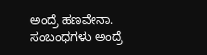ಅಂದ್ರೆ ಹಣವೇನಾ. ಸಂಬಂಧಗಳು ಅಂದ್ರೆ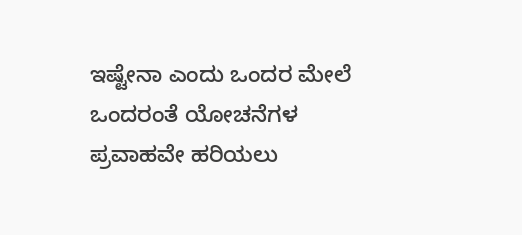ಇಷ್ಟೇನಾ ಎಂದು ಒಂದರ ಮೇಲೆ ಒಂದರಂತೆ ಯೋಚನೆಗಳ ಪ್ರವಾಹವೇ ಹರಿಯಲು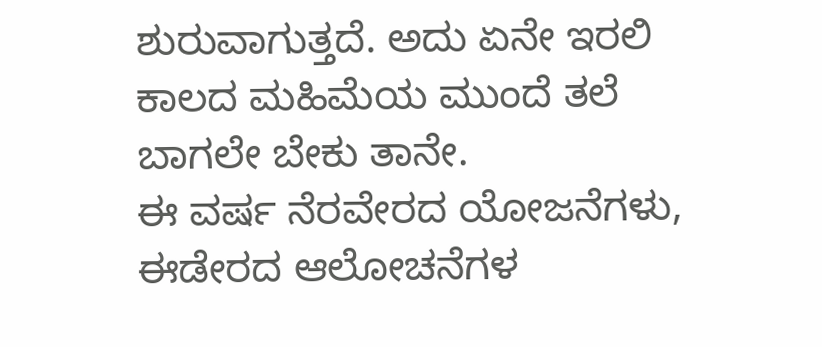ಶುರುವಾಗುತ್ತದೆ. ಅದು ಏನೇ ಇರಲಿ ಕಾಲದ ಮಹಿಮೆಯ ಮುಂದೆ ತಲೆ ಬಾಗಲೇ ಬೇಕು ತಾನೇ.
ಈ ವರ್ಷ ನೆರವೇರದ ಯೋಜನೆಗಳು, ಈಡೇರದ ಆಲೋಚನೆಗಳ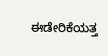ಈಡೇರಿಕೆಯತ್ತ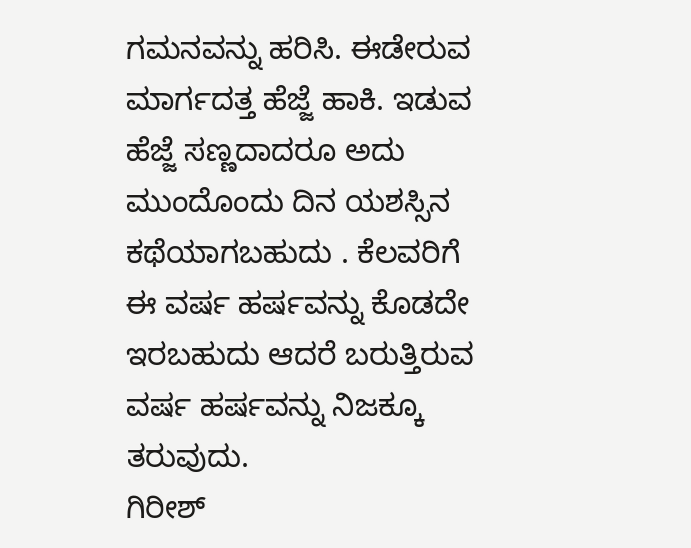ಗಮನವನ್ನು ಹರಿಸಿ. ಈಡೇರುವ ಮಾರ್ಗದತ್ತ ಹೆಜ್ಜೆ ಹಾಕಿ. ಇಡುವ ಹೆಜ್ಜೆ ಸಣ್ಣದಾದರೂ ಅದು ಮುಂದೊಂದು ದಿನ ಯಶಸ್ಸಿನ ಕಥೆಯಾಗಬಹುದು . ಕೆಲವರಿಗೆ ಈ ವರ್ಷ ಹರ್ಷವನ್ನು ಕೊಡದೇ ಇರಬಹುದು ಆದರೆ ಬರುತ್ತಿರುವ ವರ್ಷ ಹರ್ಷವನ್ನು ನಿಜಕ್ಕೂ ತರುವುದು.
ಗಿರೀಶ್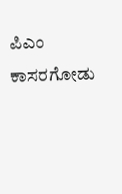ಪಿಎಂ
ಕಾಸರಗೋಡು